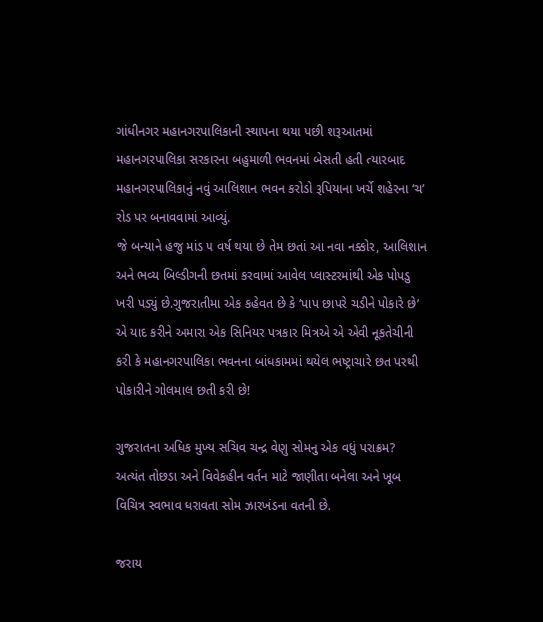ગાંધીનગર મહાનગરપાલિકાની સ્થાપના થયા પછી શરૂઆતમાં મહાનગરપાલિકા સરકારના બહુમાળી ભવનમાં બેસતી હતી ત્યારબાદ મહાનગરપાલિકાનું નવું આલિશાન ભવન કરોડો રૂપિયાના ખર્ચે શહેરના ‘ચ’ રોડ પર બનાવવામાં આવ્યું.
જે બન્યાને હજુ માંડ ૫ વર્ષ થયા છે તેમ છતાં આ નવા નક્કોર, આલિશાન અને ભવ્ય બિલ્ડીગની છતમાં કરવામાં આવેલ પ્લાસ્ટરમાંથી એક પોપડુ ખરી પડ્યું છે.ગુજરાતીમા એક કહેવત છે કે ‘પાપ છાપરે ચડીને પોકારે છે’ એ યાદ કરીને અમારા એક સિનિયર પત્રકાર મિત્રએ એ એવી નૂકતેચીની કરી કે મહાનગરપાલિકા ભવનના બાંધકામમાં થયેલ ભષ્ટ્રાચારે છત પરથી પોકારીને ગોલમાલ છતી કરી છે!

ગુજરાતના અધિક મુખ્ય સચિવ ચન્દ્ર વેણુ સોમનુ એક વધું પરાક્રમ?
અત્યંત તોછડા અને વિવેકહીન વર્તન માટે જાણીતા બનેલા અને ખૂબ વિચિત્ર સ્વભાવ ધરાવતા સોમ ઝારખંડના વતની છે.

જરાય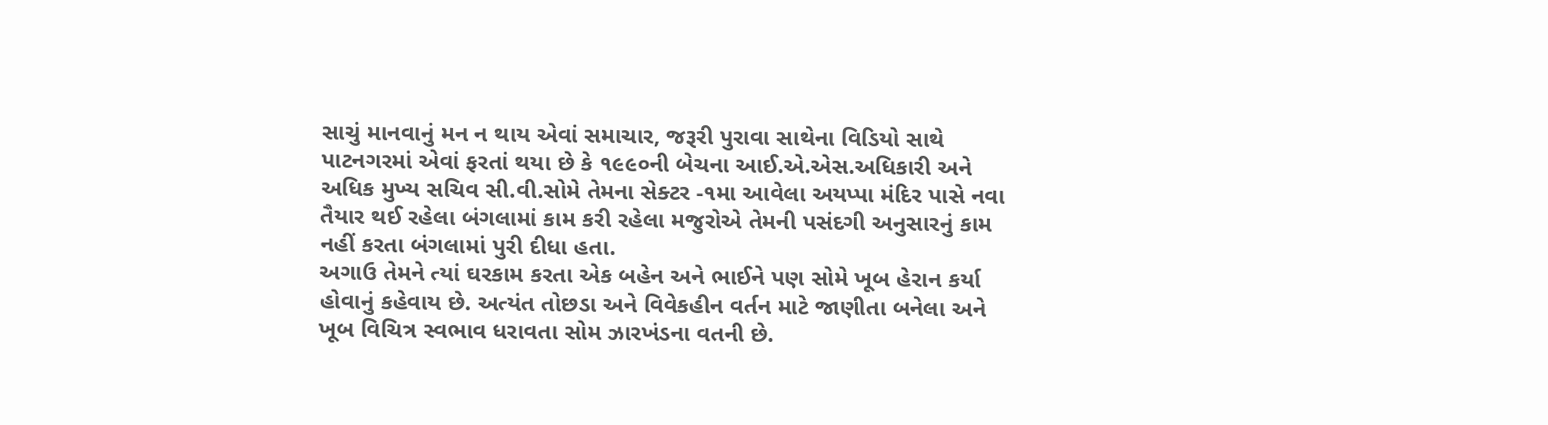સાચું માનવાનું મન ન થાય એવાં સમાચાર, જરૂરી પુરાવા સાથેના વિડિયો સાથે પાટનગરમાં એવાં ફરતાં થયા છે કે ૧૯૯૦ની બેચના આઈ.એ.એસ.અધિકારી અને અધિક મુખ્ય સચિવ સી.વી.સોમે તેમના સેક્ટર -૧મા આવેલા અયપ્પા મંદિર પાસે નવા તૈયાર થઈ રહેલા બંગલામાં કામ કરી રહેલા મજુરોએ તેમની પસંદગી અનુસારનું કામ નહીં કરતા બંગલામાં પુરી દીધા હતા.
અગાઉ તેમને ત્યાં ઘરકામ કરતા એક બહેન અને ભાઈને પણ સોમે ખૂબ હેરાન કર્યા હોવાનું કહેવાય છે. અત્યંત તોછડા અને વિવેકહીન વર્તન માટે જાણીતા બનેલા અને ખૂબ વિચિત્ર સ્વભાવ ધરાવતા સોમ ઝારખંડના વતની છે.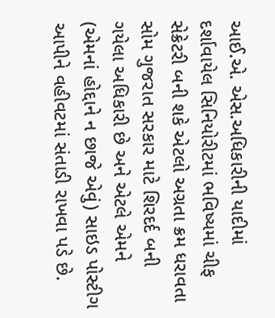આઈ.એ. એસ.અધિકારીની યાદીમાં દર્શાવાયેલ સિનિયોરીટમાં ભવિષ્યમાં ચીફ સેક્રેટરી બની શકે એટલો અગ્રતા ક્રમ ધરાવતા સોમ ગુજરાત સરકાર માટે શિરદર્દ બની ગયેલા અધિકારી છે અને એટલે એમને (એમનાં હોદ્દાને ન છાજે એવું) સાઇડ પોસ્ટીગ આપીને વહીવટમાં સંતાડી રાખવા પડે છે.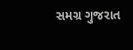સમગ્ર ગુજરાત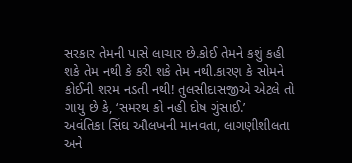સરકાર તેમની પાસે લાચાર છે.કોઈ તેમને કશું કહી શકે તેમ નથી કે કરી શકે તેમ નથી.કારણ કે સોમને કોઈની શરમ નડતી નથી! તુલસીદાસજીએ એટલે તો ગાયુ છે કે, ‘સમરથ કો નહી દોષ ગુંસાઈ.’
અવંતિકા સિંઘ ઔલખની માનવતા, લાગણીશીલતા અને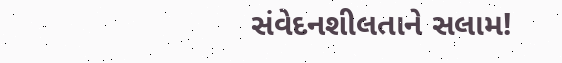સંવેદનશીલતાને સલામ!